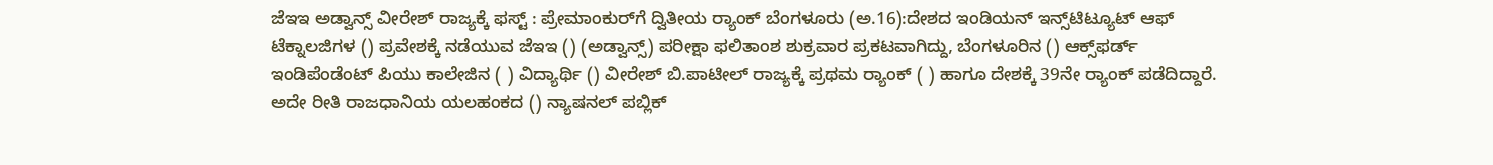ಜೆಇಇ ಅಡ್ವಾನ್ಸ್‌ ವೀರೇಶ್‌ ರಾಜ್ಯಕ್ಕೆ ಫಸ್ಟ್‌ : ಪ್ರೇಮಾಂಕುರ್‌ಗೆ ದ್ವಿತೀಯ ರ‍್ಯಾಂಕ್ ಬೆಂಗಳೂರು (ಅ.16):ದೇಶದ ಇಂಡಿಯನ್‌ ಇನ್ಸ್‌ಟಿಟ್ಯೂಟ್‌ ಆಫ್‌ ಟೆಕ್ನಾಲಜಿಗಳ () ಪ್ರವೇಶಕ್ಕೆ ನಡೆಯುವ ಜೆಇಇ () (ಅಡ್ವಾನ್ಸ್‌) ಪರೀಕ್ಷಾ ಫಲಿತಾಂಶ ಶುಕ್ರವಾರ ಪ್ರಕಟವಾಗಿದ್ದು, ಬೆಂಗಳೂರಿನ () ಆಕ್ಸ್‌ಫರ್ಡ್‌ ಇಂಡಿಪೆಂಡೆಂಟ್‌ ಪಿಯು ಕಾಲೇಜಿನ ( ) ವಿದ್ಯಾರ್ಥಿ () ವೀರೇಶ್‌ ಬಿ.ಪಾಟೀಲ್‌ ರಾಜ್ಯಕ್ಕೆ ಪ್ರಥಮ ರ‍್ಯಾಂಕ್ ( ) ಹಾಗೂ ದೇಶಕ್ಕೆ 39ನೇ ರ‍್ಯಾಂಕ್ ಪಡೆದಿದ್ದಾರೆ. ಅದೇ ರೀತಿ ರಾಜಧಾನಿಯ ಯಲಹಂಕದ () ನ್ಯಾಷನಲ್‌ ಪಬ್ಲಿಕ್‌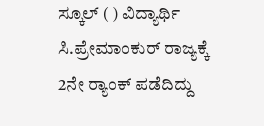ಸ್ಕೂಲ್‌ ( ) ವಿದ್ಯಾರ್ಥಿ ಸಿ.ಪ್ರೇಮಾಂಕುರ್‌ ರಾಜ್ಯಕ್ಕೆ 2ನೇ ರ‍್ಯಾಂಕ್ ಪಡೆದಿದ್ದು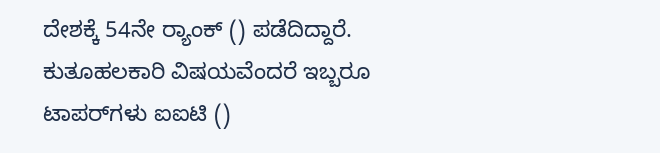ದೇಶಕ್ಕೆ 54ನೇ ರ‍್ಯಾಂಕ್ () ಪಡೆದಿದ್ದಾರೆ. ಕುತೂಹಲಕಾರಿ ವಿಷಯವೆಂದರೆ ಇಬ್ಬರೂ ಟಾಪರ್‌ಗಳು ಐಐಟಿ ()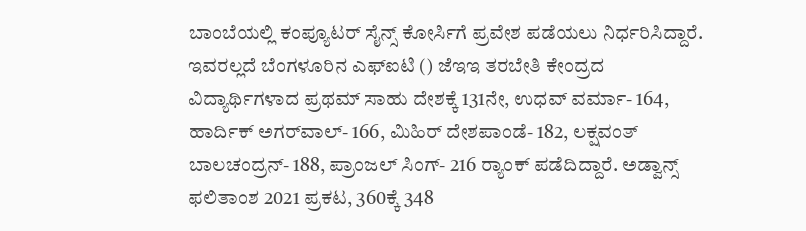ಬಾಂಬೆಯಲ್ಲಿ ಕಂಪ್ಯೂಟರ್‌ ಸೈನ್ಸ್‌ ಕೋರ್ಸಿಗೆ ಪ್ರವೇಶ ಪಡೆಯಲು ನಿರ್ಧರಿಸಿದ್ದಾರೆ. ಇವರಲ್ಲದೆ ಬೆಂಗಳೂರಿನ ಎಫ್‌ಐಟಿ () ಜೆಇಇ ತರಬೇತಿ ಕೇಂದ್ರದ ವಿದ್ಯಾರ್ಥಿಗಳಾದ ಪ್ರಥಮ್‌ ಸಾಹು ದೇಶಕ್ಕೆ 131ನೇ, ಉಧವ್‌ ವರ್ಮಾ- 164, ಹಾರ್ದಿಕ್‌ ಅಗರ್‌ವಾಲ್‌- 166, ಮಿಹಿರ್‌ ದೇಶಪಾಂಡೆ- 182, ಲಕ್ಷವಂತ್‌ ಬಾಲಚಂದ್ರನ್‌- 188, ಪ್ರಾಂಜಲ್‌ ಸಿಂಗ್‌- 216 ರ‍್ಯಾಂಕ್ ಪಡೆದಿದ್ದಾರೆ. ಅಡ್ವಾನ್ಸ್ ಫಲಿತಾಂಶ 2021 ಪ್ರಕಟ, 360ಕ್ಕೆ 348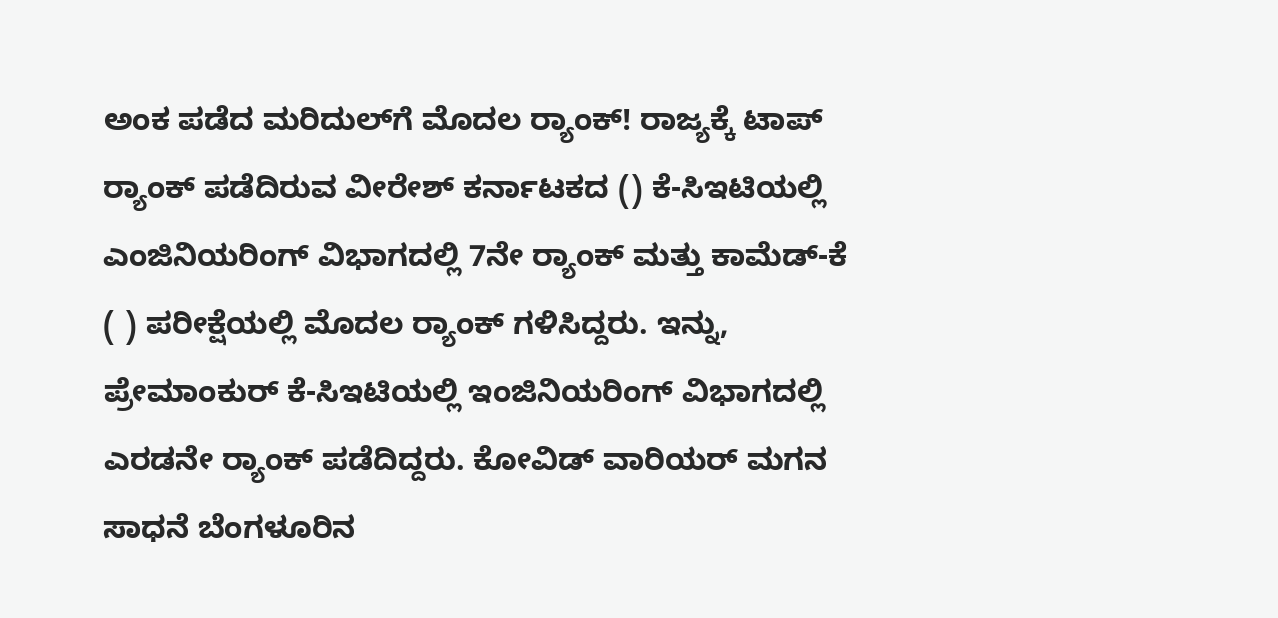ಅಂಕ ಪಡೆದ ಮರಿದುಲ್‌ಗೆ ಮೊದಲ ರ‍್ಯಾಂಕ್! ರಾಜ್ಯಕ್ಕೆ ಟಾಪ್‌ ರ‍್ಯಾಂಕ್ ಪಡೆದಿರುವ ವೀರೇಶ್‌ ಕರ್ನಾಟಕದ () ಕೆ-ಸಿಇಟಿಯಲ್ಲಿ ಎಂಜಿನಿಯರಿಂಗ್‌ ವಿಭಾಗದಲ್ಲಿ 7ನೇ ರ‍್ಯಾಂಕ್ ಮತ್ತು ಕಾಮೆಡ್‌-ಕೆ ( ) ಪರೀಕ್ಷೆಯಲ್ಲಿ ಮೊದಲ ರ‍್ಯಾಂಕ್ ಗಳಿಸಿದ್ದರು. ಇನ್ನು, ಪ್ರೇಮಾಂಕುರ್‌ ಕೆ-ಸಿಇಟಿಯಲ್ಲಿ ಇಂಜಿನಿಯರಿಂಗ್‌ ವಿಭಾಗದಲ್ಲಿ ಎರಡನೇ ರ‍್ಯಾಂಕ್ ಪಡೆದಿದ್ದರು. ಕೋವಿಡ್‌ ವಾರಿಯರ್‌ ಮಗನ ಸಾಧನೆ ಬೆಂಗಳೂರಿನ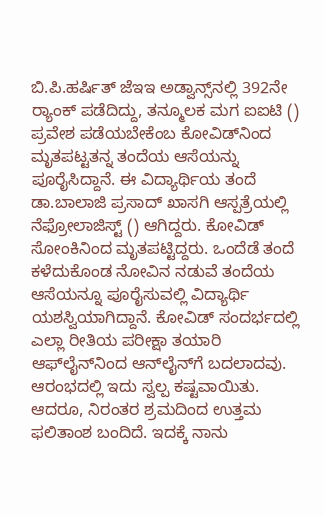ಬಿ.ಪಿ.ಹರ್ಷಿತ್‌ ಜೆಇಇ ಅಡ್ವಾನ್ಸ್‌ನಲ್ಲಿ 392ನೇ ರ‍್ಯಾಂಕ್ ಪಡೆದಿದ್ದು, ತನ್ಮೂಲಕ ಮಗ ಐಐಟಿ () ಪ್ರವೇಶ ಪಡೆಯಬೇಕೆಂಬ ಕೋವಿಡ್‌ನಿಂದ ಮೃತಪಟ್ಟತನ್ನ ತಂದೆಯ ಆಸೆಯನ್ನು ಪೂರೈಸಿದ್ದಾನೆ. ಈ ವಿದ್ಯಾರ್ಥಿಯ ತಂದೆ ಡಾ.ಬಾಲಾಜಿ ಪ್ರಸಾದ್‌ ಖಾಸಗಿ ಆಸ್ಪತ್ರೆಯಲ್ಲಿ ನೆಫ್ರೋಲಾಜಿಸ್ಟ್‌ () ಆಗಿದ್ದರು. ಕೋವಿಡ್‌ ಸೋಂಕಿನಿಂದ ಮೃತಪಟ್ಟಿದ್ದರು. ಒಂದೆಡೆ ತಂದೆ ಕಳೆದುಕೊಂಡ ನೋವಿನ ನಡುವೆ ತಂದೆಯ ಆಸೆಯನ್ನೂ ಪೂರೈಸುವಲ್ಲಿ ವಿದ್ಯಾರ್ಥಿ ಯಶಸ್ವಿಯಾಗಿದ್ದಾನೆ. ಕೋವಿಡ್‌ ಸಂದರ್ಭದಲ್ಲಿ ಎಲ್ಲಾ ರೀತಿಯ ಪರೀಕ್ಷಾ ತಯಾರಿ ಆಫ್‌ಲೈನ್‌ನಿಂದ ಆನ್‌ಲೈನ್‌ಗೆ ಬದಲಾದವು. ಆರಂಭದಲ್ಲಿ ಇದು ಸ್ವಲ್ಪ ಕಷ್ಟವಾಯಿತು. ಆದರೂ, ನಿರಂತರ ಶ್ರಮದಿಂದ ಉತ್ತಮ ಫಲಿತಾಂಶ ಬಂದಿದೆ. ಇದಕ್ಕೆ ನಾನು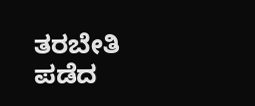ತರಬೇತಿ ಪಡೆದ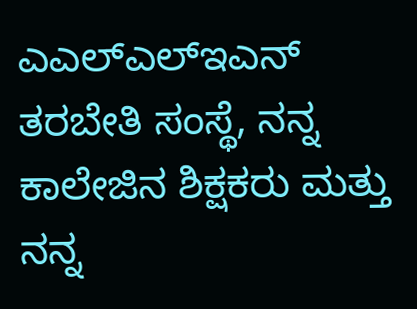ಎಎಲ್‌ಎಲ್‌ಇಎನ್‌ ತರಬೇತಿ ಸಂಸ್ಥೆ, ನನ್ನ ಕಾಲೇಜಿನ ಶಿಕ್ಷಕರು ಮತ್ತು ನನ್ನ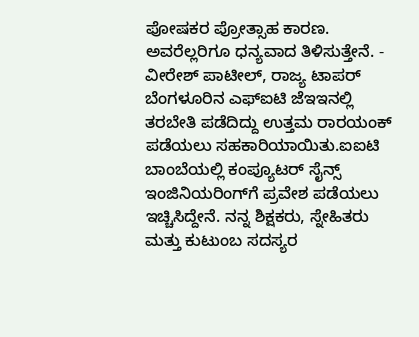ಪೋಷಕರ ಪ್ರೋತ್ಸಾಹ ಕಾರಣ. ಅವರೆಲ್ಲರಿಗೂ ಧನ್ಯವಾದ ತಿಳಿಸುತ್ತೇನೆ. - ವೀರೇಶ್‌ ಪಾಟೀಲ್‌, ರಾಜ್ಯ ಟಾಪರ್‌ ಬೆಂಗಳೂರಿನ ಎಫ್‌ಐಟಿ ಜೆಇಇನಲ್ಲಿ ತರಬೇತಿ ಪಡೆದಿದ್ದು ಉತ್ತಮ ರಾರ‍ಯಂಕ್‌ ಪಡೆಯಲು ಸಹಕಾರಿಯಾಯಿತು.ಐಐಟಿ ಬಾಂಬೆಯಲ್ಲಿ ಕಂಪ್ಯೂಟರ್‌ ಸೈನ್ಸ್ ಇಂಜಿನಿಯರಿಂಗ್‌ಗೆ ಪ್ರವೇಶ ಪಡೆಯಲು ಇಚ್ಚಿಸಿದ್ದೇನೆ. ನನ್ನ ಶಿಕ್ಷಕರು, ಸ್ನೇಹಿತರು ಮತ್ತು ಕುಟುಂಬ ಸದಸ್ಯರ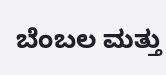ಬೆಂಬಲ ಮತ್ತು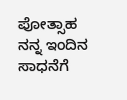ಪೋತ್ಸಾಹ ನನ್ನ ಇಂದಿನ ಸಾಧನೆಗೆ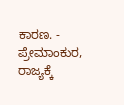ಕಾರಣ. - ಪ್ರೇಮಾಂಕುರ, ರಾಜ್ಯಕ್ಕೆ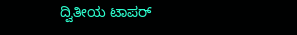ದ್ವಿತೀಯ ಟಾಪರ್‌